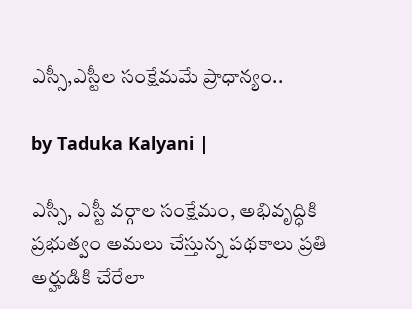ఎస్సీ,ఎస్టీల సంక్షేమమే ప్రాధాన్యం..

by Taduka Kalyani |

ఎస్సీ, ఎస్టీ వర్గాల సంక్షేమం, అభివృద్ధికి ప్రభుత్వం అమలు చేస్తున్న పథకాలు ప్రతి అర్హుడికి చేరేలా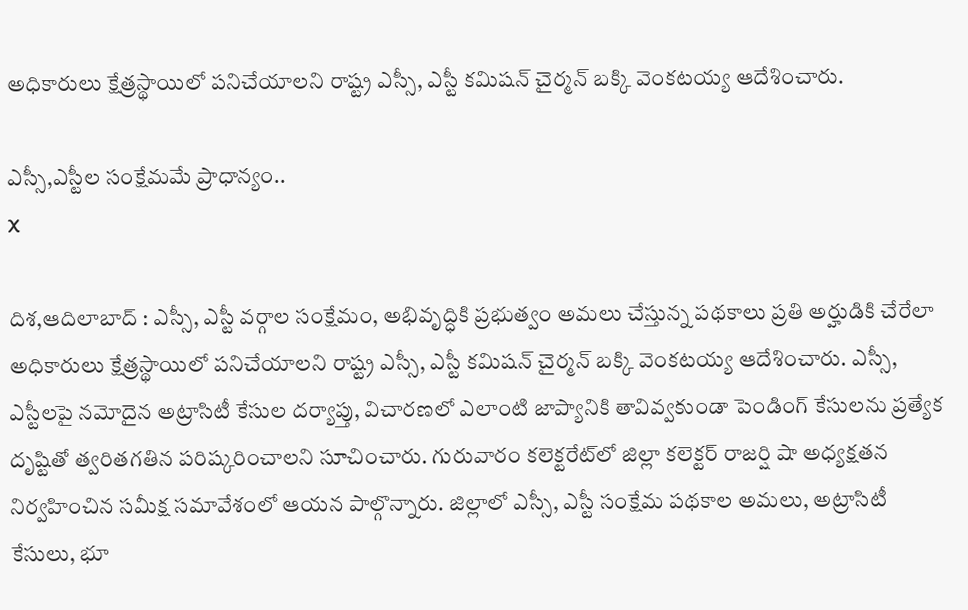అధికారులు క్షేత్రస్థాయిలో పనిచేయాలని రాష్ట్ర ఎస్సీ, ఎస్టీ కమిషన్ చైర్మన్ బక్కి వెంకటయ్య ఆదేశించారు.

ఎస్సీ,ఎస్టీల సంక్షేమమే ప్రాధాన్యం..
X

దిశ,ఆదిలాబాద్ : ఎస్సీ, ఎస్టీ వర్గాల సంక్షేమం, అభివృద్ధికి ప్రభుత్వం అమలు చేస్తున్న పథకాలు ప్రతి అర్హుడికి చేరేలా అధికారులు క్షేత్రస్థాయిలో పనిచేయాలని రాష్ట్ర ఎస్సీ, ఎస్టీ కమిషన్ చైర్మన్ బక్కి వెంకటయ్య ఆదేశించారు. ఎస్సీ, ఎస్టీలపై నమోదైన అట్రాసిటీ కేసుల దర్యాప్తు, విచారణలో ఎలాంటి జాప్యానికి తావివ్వకుండా పెండింగ్ కేసులను ప్రత్యేక దృష్టితో త్వరితగతిన పరిష్కరించాలని సూచించారు. గురువారం కలెక్టరేట్‌లో జిల్లా కలెక్టర్ రాజర్షి షా అధ్యక్షతన నిర్వహించిన సమీక్ష సమావేశంలో ఆయన పాల్గొన్నారు. జిల్లాలో ఎస్సీ, ఎస్టీ సంక్షేమ పథకాల అమలు, అట్రాసిటీ కేసులు, భూ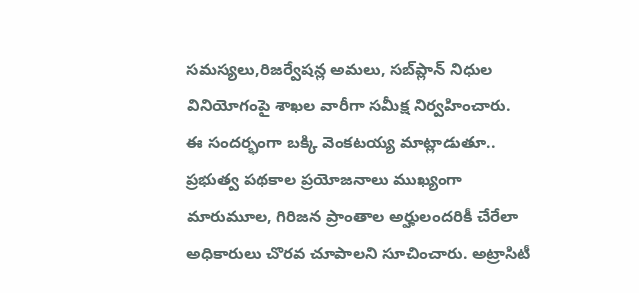సమస్యలు,రిజర్వేషన్ల అమలు, సబ్‌ప్లాన్ నిధుల వినియోగంపై శాఖల వారీగా సమీక్ష నిర్వహించారు. ఈ సందర్భంగా బక్కి వెంకటయ్య మాట్లాడుతూ.. ప్రభుత్వ పథకాల ప్రయోజనాలు ముఖ్యంగా మారుమూల, గిరిజన ప్రాంతాల అర్హులందరికీ చేరేలా అధికారులు చొరవ చూపాలని సూచించారు. అట్రాసిటీ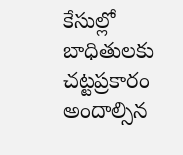కేసుల్లో బాధితులకు చట్టప్రకారం అందాల్సిన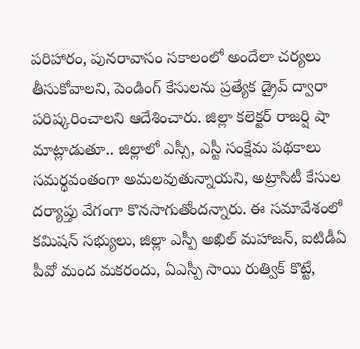పరిహారం, పునరావాసం సకాలంలో అందేలా చర్యలు తీసుకోవాలని, పెండింగ్ కేసులను ప్రత్యేక డ్రైవ్ ద్వారా పరిష్కరించాలని ఆదేశించారు. జిల్లా కలెక్టర్ రాజర్షి షా మాట్లాడుతూ.. జిల్లాలో ఎస్సీ, ఎస్టీ సంక్షేమ పథకాలు సమర్థవంతంగా అమలవుతున్నాయని, అట్రాసిటీ కేసుల దర్యాప్తు వేగంగా కొనసాగుతోందన్నారు. ఈ సమావేశంలో కమిషన్ సభ్యులు, జిల్లా ఎస్పీ అఖిల్ మహాజన్, ఐటిడీఏ పీవో మంద మకరందు, ఏఎస్పీ సాయి రుత్విక్ కొట్టే,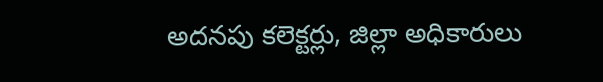అదనపు కలెక్టర్లు, జిల్లా అధికారులు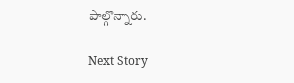పాల్గొన్నారు.

Next Story